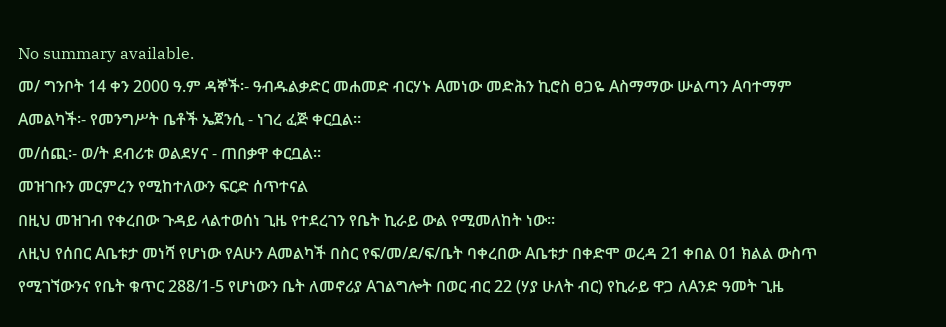No summary available.
መ/ ግንቦት 14 ቀን 2000 ዓ.ም ዳኞች፡- ዓብዱልቃድር መሐመድ ብርሃኑ Aመነው መድሕን ኪሮስ ፀጋዬ Aስማማው ሡልጣን Aባተማም Aመልካች፡- የመንግሥት ቤቶች ኤጀንሲ - ነገረ ፈጅ ቀርቧል።
መ/ሰጪ፡- ወ/ት ደብሪቱ ወልደሃና - ጠበቃዋ ቀርቧል።
መዝገቡን መርምረን የሚከተለውን ፍርድ ሰጥተናል
በዚህ መዝገብ የቀረበው ጉዳይ ላልተወሰነ ጊዜ የተደረገን የቤት ኪራይ ውል የሚመለከት ነው።
ለዚህ የሰበር Aቤቱታ መነሻ የሆነው የAሁን Aመልካች በስር የፍ/መ/ደ/ፍ/ቤት ባቀረበው Aቤቱታ በቀድሞ ወረዳ 21 ቀበል 01 ክልል ውስጥ የሚገኘውንና የቤት ቁጥር 288/1-5 የሆነውን ቤት ለመኖሪያ Aገልግሎት በወር ብር 22 (ሃያ ሁለት ብር) የኪራይ ዋጋ ለAንድ ዓመት ጊዜ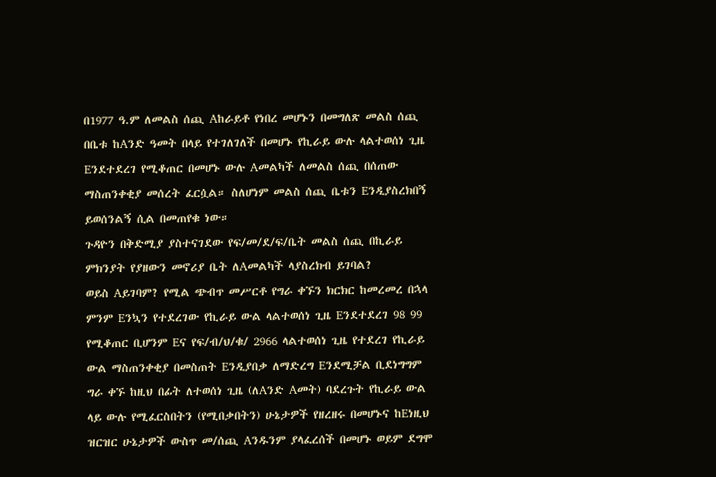በ1977 ዓ.ም ለመልስ ሰጪ Aከራይቶ የነበረ መሆኑን በመግለጽ መልስ ሰጪ በቤቱ ከAንድ ዓመት በላይ የተገለገለች በመሆኑ የኪራይ ውሉ ላልተወሰነ ጊዜ Eንደተደረገ የሚቆጠር በመሆኑ ውሉ Aመልካች ለመልስ ሰጪ በሰጠው ማስጠንቀቂያ መሰረት ፈርሷል። ስለሆነም መልስ ሰጪ ቤቱን Eንዲያስረክበኝ ይወሰንልኝ ሲል በመጠየቁ ነው።
ጉዳዮን በቅድሚያ ያስተናገደው የፍ/መ/ደ/ፍ/ቤት መልስ ሰጪ በኪራይ ምክንያት የያዘውን መኖሪያ ቤት ለAመልካች ላያስረክብ ይገባል?
ወይስ Aይገባም? የሚል ጭብጥ መሥርቶ የግራ ቀኙን ክርክር ከመረመረ በኋላ ምንም Eንኳን የተደረገው የኪራይ ውል ላልተወሰነ ጊዜ Eንደተደረገ 98 99 የሚቆጠር ቢሆንም Eና የፍ/ብ/ህ/ቁ/ 2966 ላልተወሰነ ጊዜ የተደረገ የኪራይ ውል ማስጠንቀቂያ በመስጠት Eንዲያበቃ ለማድረግ Eንደሚቻል ቢደነግግም ግራ ቀኙ ከዚህ በፊት ለተወሰነ ጊዜ (ለAንድ Aመት) ባደረጉት የኪራይ ውል ላይ ውሉ የሚፈርስበትን (የሚበቃበትን) ሁኔታዎች የዘረዘሩ በመሆኑና ከEነዚህ ዝርዝር ሁኔታዎች ውስጥ መ/ሰጪ Aንዱንም ያላፈረሰች በመሆኑ ወይም ደግሞ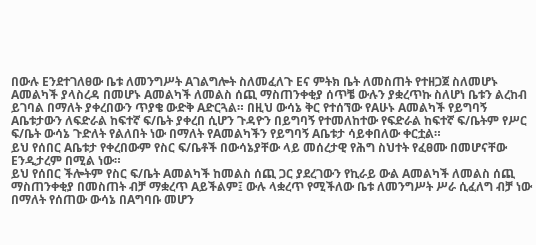በውሉ Eንደተገለፀው ቤቱ ለመንግሥት Aገልግሎት ስለመፈለጉ Eና ምትክ ቤት ለመስጠት የተዘጋጀ ስለመሆኑ Aመልካች ያላስረዳ በመሆኑ Aመልካች ለመልስ ሰጪ ማስጠንቀቂያ ሰጥቼ ውሉን ያቋረጥኩ ስለሆነ ቤቱን ልረከብ ይገባል በማለት ያቀረበውን ጥያቄ ውድቅ Aድርጓል። በዚህ ውሳኔ ቅር የተሰኘው የAሁኑ Aመልካች የይግባኝ Aቤቱታውን ለፍድራል ከፍተኛ ፍ/ቤት ያቀረበ ሲሆን ጉዳዮን በይግባኝ የተመለከተው የፍድራል ከፍተኛ ፍ/ቤትም የሥር ፍ/ቤት ውሳኔ ጉድለት የልለበት ነው በማለት የAመልካችን የይግባኝ Aቤቱታ ሳይቀበለው ቀርቷል።
ይህ የሰበር Aቤቱታ የቀረበውም የስር ፍ/ቤቶች በውሳኔያቸው ላይ መሰረታዊ የሕግ ስህተት የፈፀሙ በመሆናቸው Eንዲታረም በሚል ነው።
ይህ የሰበር ችሎትም የስር ፍ/ቤት Aመልካች ከመልስ ሰጪ ጋር ያደረገውን የኪራይ ውል Aመልካች ለመልስ ሰጪ ማስጠንቀቂያ በመስጠት ብቻ ማቋረጥ Aይችልም፤ ውሉ ላቋረጥ የሚችለው ቤቱ ለመንግሥት ሥራ ሲፈለግ ብቻ ነው በማለት የሰጠው ውሳኔ በAግባቡ መሆን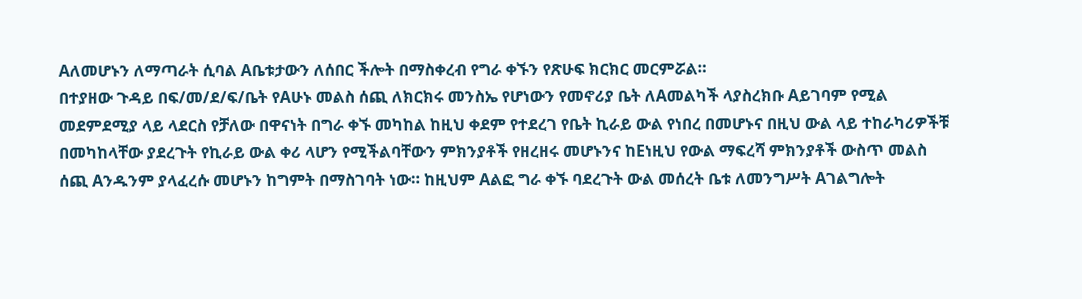Aለመሆኑን ለማጣራት ሲባል Aቤቱታውን ለሰበር ችሎት በማስቀረብ የግራ ቀኙን የጽሁፍ ክርክር መርምሯል።
በተያዘው ጉዳይ በፍ/መ/ደ/ፍ/ቤት የAሁኑ መልስ ሰጪ ለክርክሩ መንስኤ የሆነውን የመኖሪያ ቤት ለAመልካች ላያስረክቡ Aይገባም የሚል መደምደሚያ ላይ ላደርስ የቻለው በዋናነት በግራ ቀኙ መካከል ከዚህ ቀደም የተደረገ የቤት ኪራይ ውል የነበረ በመሆኑና በዚህ ውል ላይ ተከራካሪዎችቹ በመካከላቸው ያደረጉት የኪራይ ውል ቀሪ ላሆን የሚችልባቸውን ምክንያቶች የዘረዘሩ መሆኑንና ከEነዚህ የውል ማፍረሻ ምክንያቶች ውስጥ መልስ ሰጪ Aንዱንም ያላፈረሱ መሆኑን ከግምት በማስገባት ነው። ከዚህም Aልፎ ግራ ቀኙ ባደረጉት ውል መሰረት ቤቱ ለመንግሥት Aገልግሎት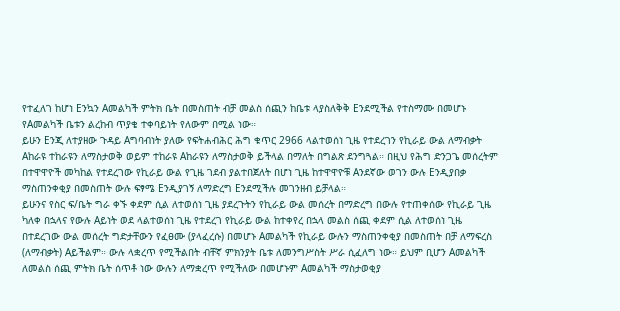የተፈለገ ከሆነ Eንኳን Aመልካች ምትክ ቤት በመስጠት ብቻ መልስ ሰጪን ከቤቱ ላያስለቅቅ Eንደሚችል የተስማሙ በመሆኑ የAመልካች ቤቱን ልረከብ ጥያቄ ተቀባይነት የለውም በሚል ነው።
ይሁን Eንጂ ለተያዘው ጉዳይ Aግባብነት ያለው የፍትሐብሕር ሕግ ቁጥር 2966 ላልተወሰነ ጊዜ የተደረገን የኪራይ ውል ለማብቃት Aከራዩ ተከራዩን ለማስታወቅ ወይም ተከራዩ Aከራዩን ለማስታወቅ ይችላል በማለት በግልጽ ደንግጓል። በዚህ የሕግ ድንጋጌ መሰረትም በተዋዋዮች መካከል የተደረገው የኪራይ ውል የጊዜ ገደብ ያልተበጀለት በሆነ ጊዜ ከተዋዋዮቹ Aንደኛው ወገን ውሉ Eንዲያበቃ ማስጠንቀቂያ በመስጠት ውሉ ፍፃሜ Eንዲያገኝ ለማድረግ Eንደሚችሉ መገንዘብ ይቻላል።
ይሁንና የስር ፍ/ቤት ግራ ቀኙ ቀደም ሲል ለተወሰነ ጊዜ ያደረጉትን የኪራይ ውል መሰረት በማድረግ በውሉ የተጠቀሰው የኪራይ ጊዜ ካለቀ በኋላና የውሉ Aይነት ወደ ላልተወሰነ ጊዜ የተደረገ የኪራይ ውል ከተቀየረ በኋላ መልስ ሰጪ ቀደም ሲል ለተወሰነ ጊዜ በተደረገው ውል መሰረት ግድታቸውን የፈፀሙ (ያላፈረሱ) በመሆኑ Aመልካች የኪራይ ውሉን ማስጠንቀቂያ በመስጠት በቻ ለማፍረስ (ለማብቃት) Aይችልም። ውሉ ላቋረጥ የሚችልበት ብቸኛ ምክንያት ቤቱ ለመንግሥስት ሥራ ሲፈለግ ነው። ይህም ቢሆን Aመልካች ለመልስ ሰጪ ምትክ ቤት ሰጥቶ ነው ውሉን ለማቋረጥ የሚችለው በመሆኑም Aመልካች ማስታወቂያ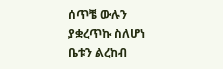ሰጥቼ ውሉን ያቋረጥኩ ስለሆነ ቤቱን ልረከብ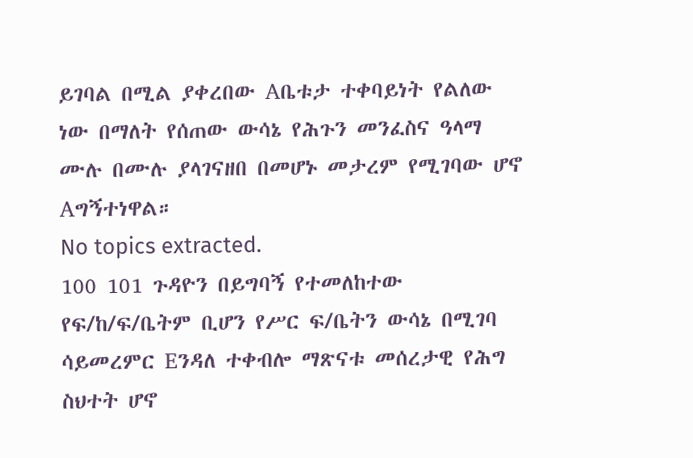ይገባል በሚል ያቀረበው Aቤቱታ ተቀባይነት የልለው ነው በማለት የሰጠው ውሳኔ የሕጉን መንፈስና ዓላማ ሙሉ በሙሉ ያላገናዘበ በመሆኑ መታረም የሚገባው ሆኖ Aግኝተነዋል።
No topics extracted.
100 101 ጉዳዮን በይግባኝ የተመለከተው የፍ/ከ/ፍ/ቤትም ቢሆን የሥር ፍ/ቤትን ውሳኔ በሚገባ ሳይመረምር Eንዳለ ተቀብሎ ማጽናቱ መሰረታዊ የሕግ ስህተት ሆኖ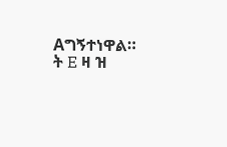Aግኝተነዋል።
ት E ዛ ዝ